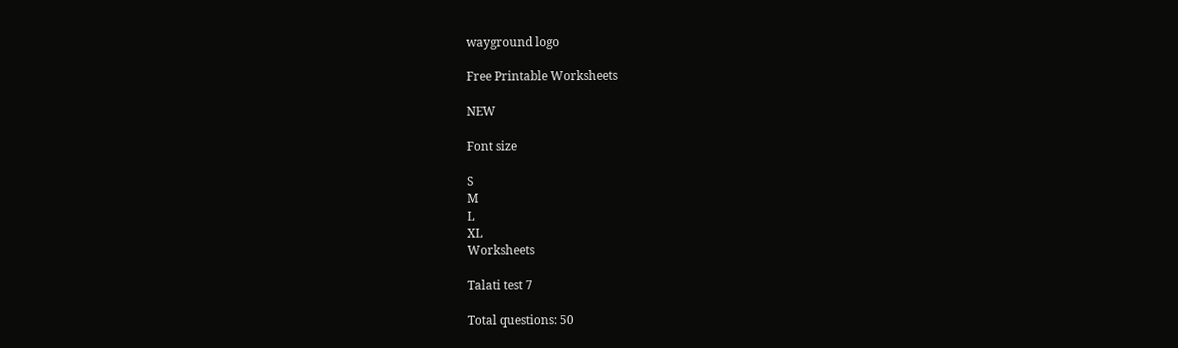wayground logo

Free Printable Worksheets

NEW

Font size

S
M
L
XL
Worksheets

Talati test 7

Total questions: 50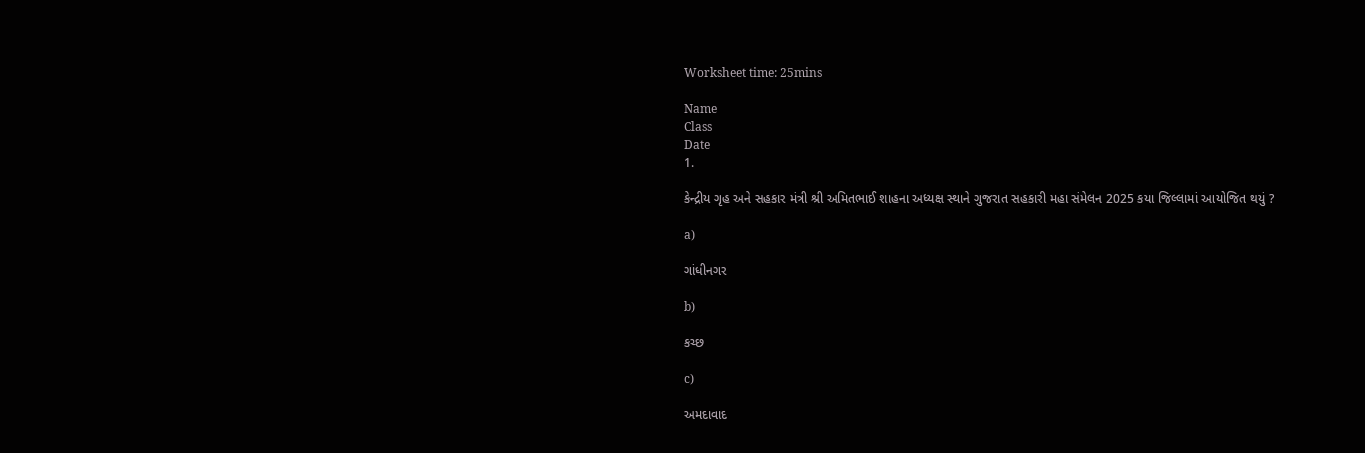Worksheet time: 25mins

Name
Class
Date
1.

કેન્દ્રીય ગૃહ અને સહકાર મંત્રી શ્રી અમિતભાઈ શાહના અધ્યક્ષ સ્થાને ગુજરાત સહકારી મહા સંમેલન 2025 કયા જિલ્લામાં આયોજિત થયું ?

a)

ગાંધીનગર

b)

કચ્છ

c)

અમદાવાદ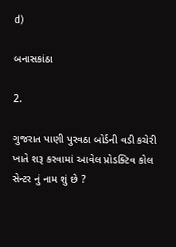d)

બનાસકાંઠા

2.

ગુજરાત પાણી પુરવઠા બોર્ડની વડી કચેરી ખાતે શરૂ કરવામાં આવેલ પ્રોડક્ટિવ કોલ સેન્ટર નું નામ શું છે ?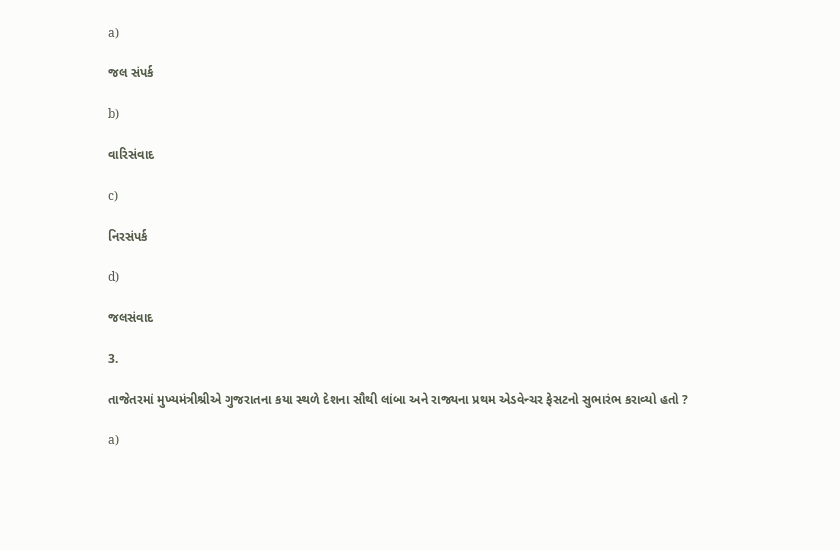a)

જલ સંપર્ક

b)

વારિસંવાદ

c)

નિરસંપર્ક

d)

જલસંવાદ

3.

તાજેતરમાં મુખ્યમંત્રીશ્રીએ ગુજરાતના કયા સ્થળે દેશના સૌથી લાંબા અને રાજ્યના પ્રથમ એડવેન્ચર ફેસટનો સુભારંભ કરાવ્યો હતો ?

a)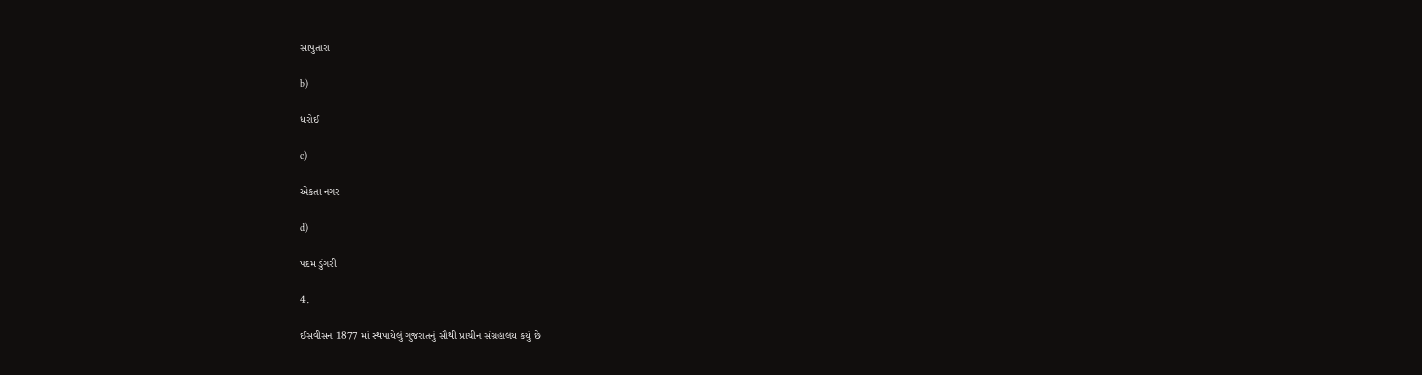સાપુતારા

b)

ધરોઈ

c)

એકતા નગર

d)

પદમ ડુંગરી

4.

ઈસવીસન 1877 માં સ્થપાયેલું ગુજરાતનું સૌથી પ્રાચીન સંગ્રહાલય કયું છે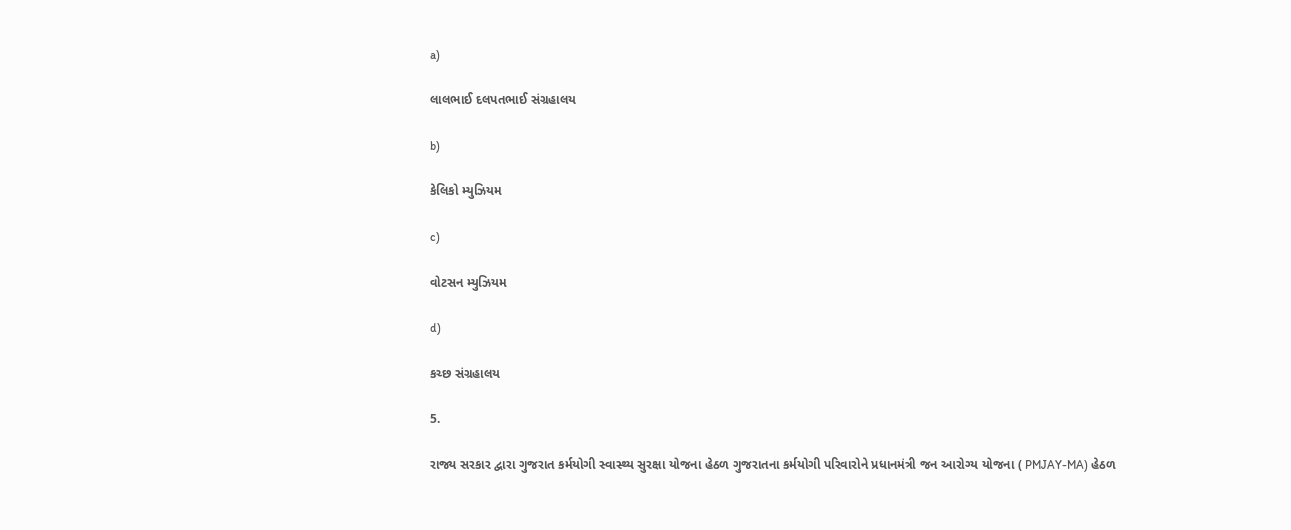a)

લાલભાઈ દલપતભાઈ સંગ્રહાલય

b)

કેલિકો મ્યુઝિયમ

c)

વોટસન મ્યુઝિયમ

d)

કચ્છ સંગ્રહાલય

5.

રાજ્ય સરકાર દ્વારા ગુજરાત કર્મયોગી સ્વાસ્થ્ય સુરક્ષા યોજના હેઠળ ગુજરાતના કર્મયોગી પરિવારોને પ્રધાનમંત્રી જન આરોગ્ય યોજના ( PMJAY-MA) હેઠળ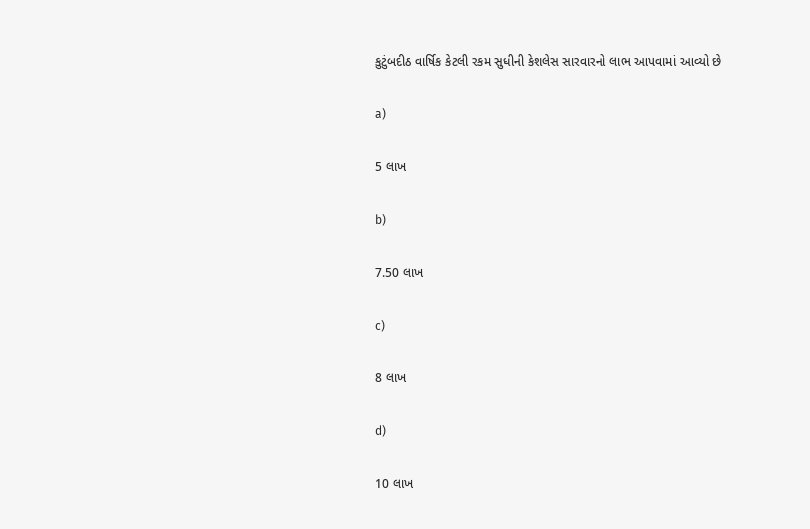કુટુંબદીઠ વાર્ષિક કેટલી રકમ સુધીની કેશલેસ સારવારનો લાભ આપવામાં આવ્યો છે

a)

5 લાખ

b)

7.50 લાખ

c)

8 લાખ

d)

10 લાખ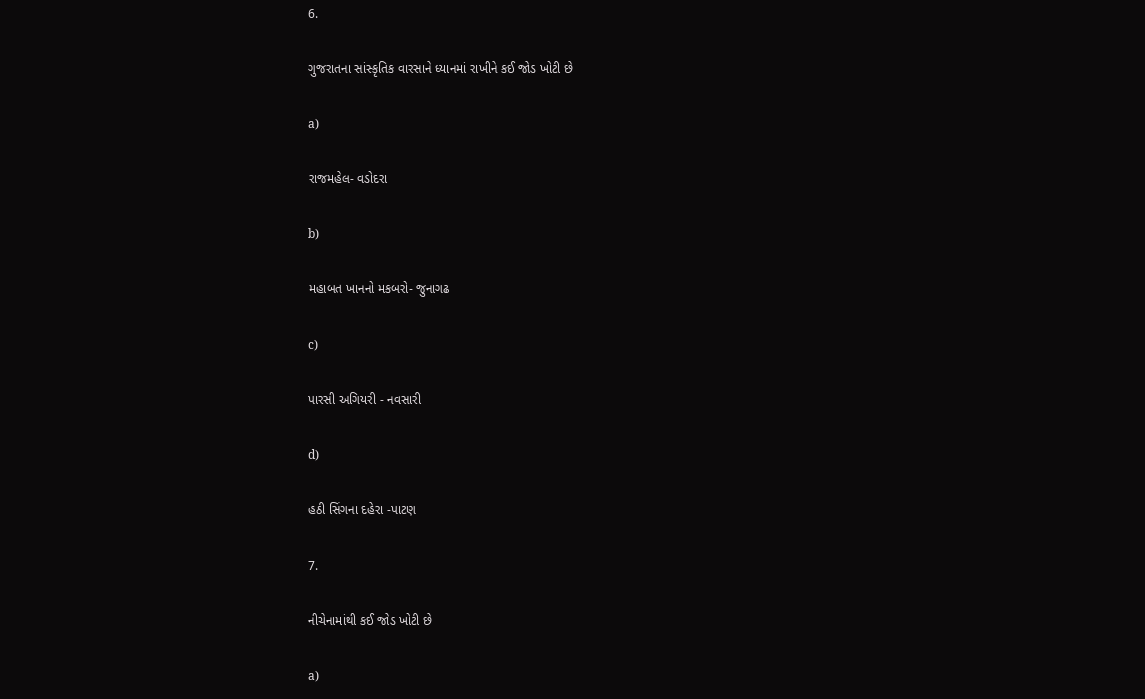6.

ગુજરાતના સાંસ્કૃતિક વારસાને ધ્યાનમાં રાખીને કઈ જોડ ખોટી છે

a)

રાજમહેલ- વડોદરા

b)

મહાબત ખાનનો મકબરો- જુનાગઢ

c)

પારસી અગિયરી - નવસારી

d)

હઠી સિંગના દહેરા -પાટણ

7.

નીચેનામાંથી કઈ જોડ ખોટી છે

a)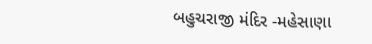બહુચરાજી મંદિર -મહેસાણા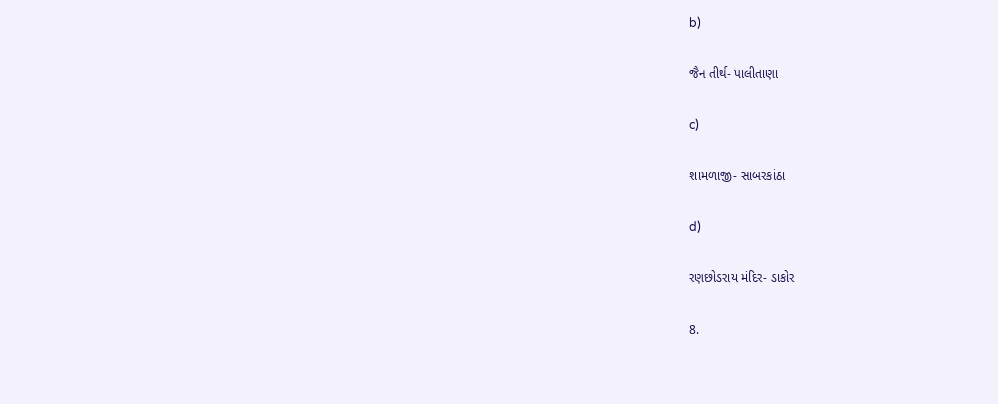b)

જૈન તીર્થ- પાલીતાણા

c)

શામળાજી- સાબરકાંઠા

d)

રણછોડરાય મંદિર- ડાકોર

8.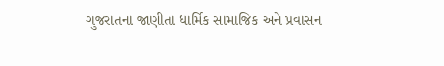ગુજરાતના જાણીતા ધાર્મિક સામાજિક અને પ્રવાસન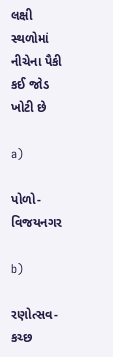લક્ષી સ્થળોમાં નીચેના પૈકી કઈ જોડ ખોટી છે

a)

પોળો- વિજયનગર

b)

રણોત્સવ- કચ્છ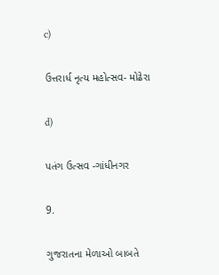c)

ઉત્તરાર્ધ નૃત્ય મહોત્સવ- મોઢેરા

d)

પતંગ ઉત્સવ -ગાંધીનગર

9.

ગુજરાતના મેળાઓ બાબતે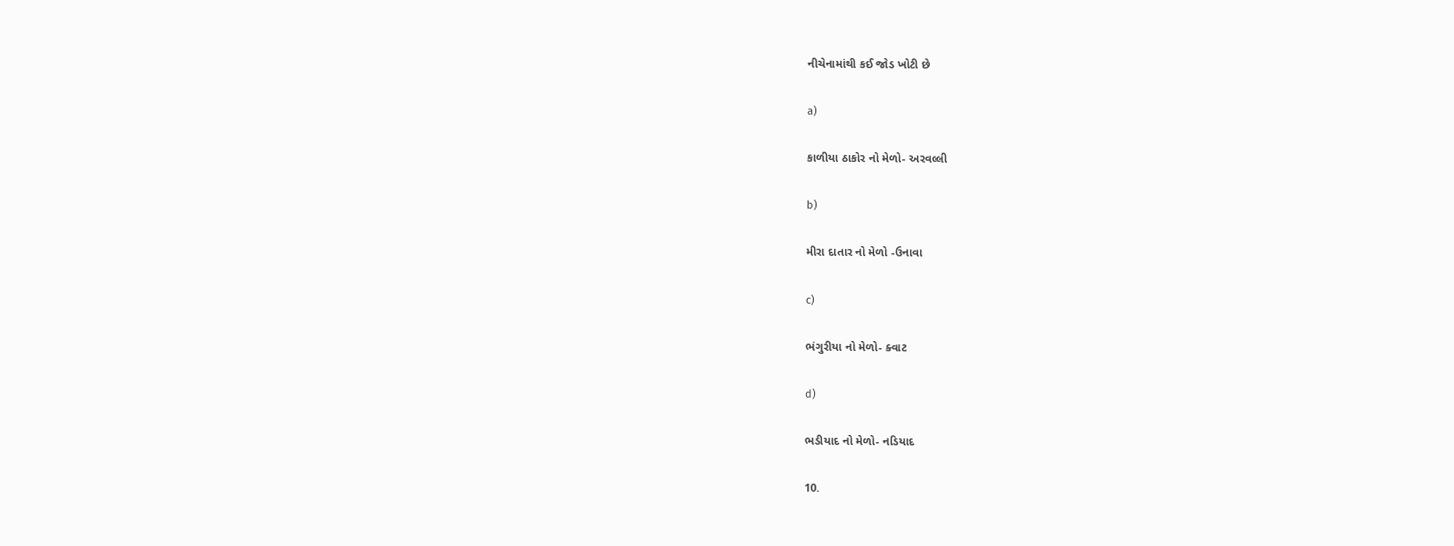નીચેનામાંથી કઈ જોડ ખોટી છે

a)

કાળીયા ઠાકોર નો મેળો- અરવલ્લી

b)

મીરા દાતાર નો મેળો -ઉનાવા

c)

ભંગુરીયા નો મેળો- ક્વાટ

d)

ભડીયાદ નો મેળો- નડિયાદ

10.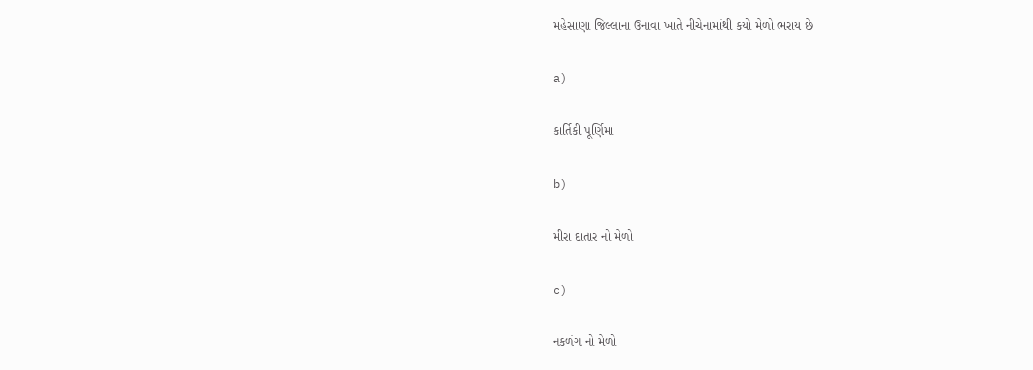મહેસાણા જિલ્લાના ઉનાવા ખાતે નીચેનામાંથી કયો મેળો ભરાય છે

a)

કાર્તિકી પૂર્ણિમા

b)

મીરા દાતાર નો મેળો

c)

નકળંગ નો મેળો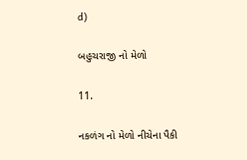d)

બહુચરાજી નો મેળો

11.

નકળંગ નો મેળો નીચેના પૈકી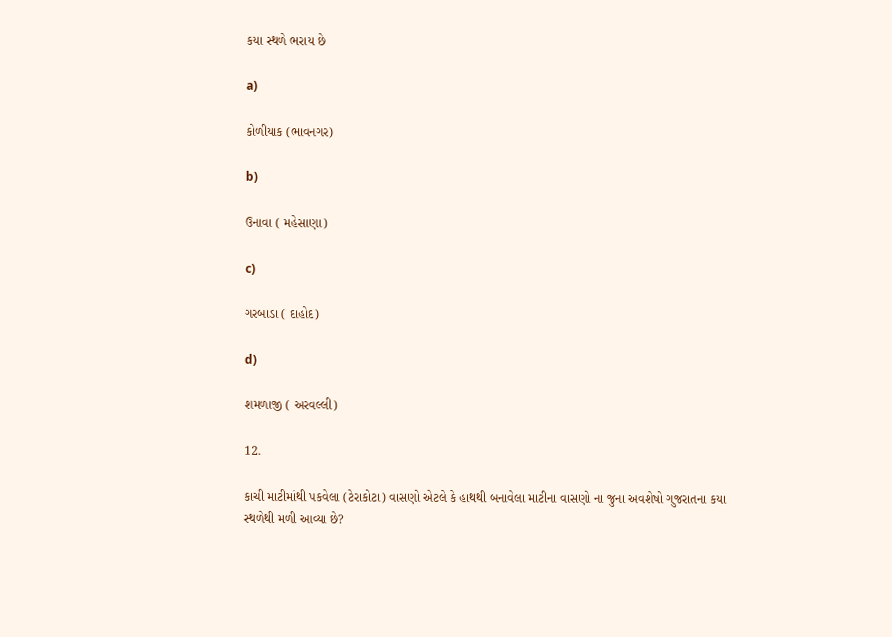કયા સ્થળે ભરાય છે

a)

કોળીયાક (ભાવનગર)

b)

ઉનાવા ( મહેસાણા)

c)

ગરબાડા ( દાહોદ)

d)

શમળાજી ( અરવલ્લી)

12.

કાચી માટીમાંથી પકવેલા (ટેરાકોટા) વાસણો એટલે કે હાથથી બનાવેલા માટીના વાસણો ના જુના અવશેષો ગુજરાતના કયા સ્થળેથી મળી આવ્યા છે?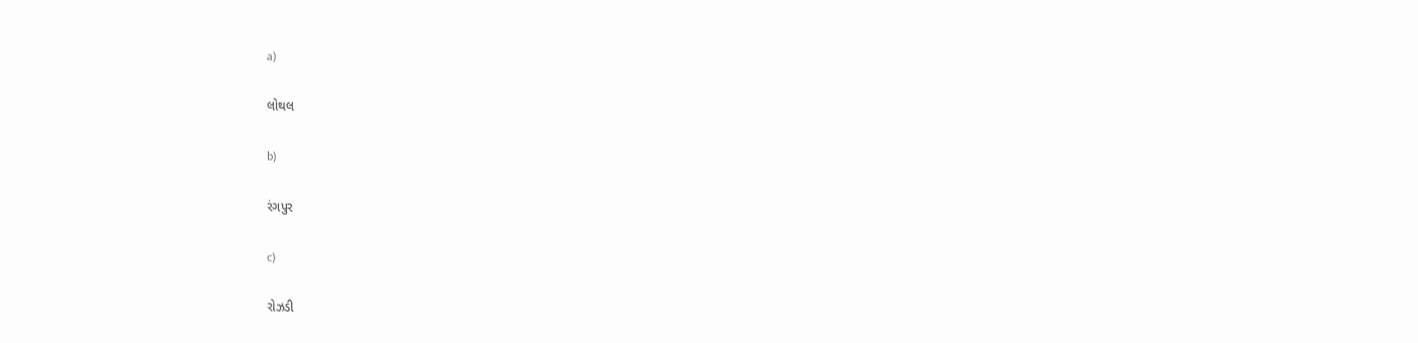a)

લોથલ

b)

રંગપુર

c)

રોઝડી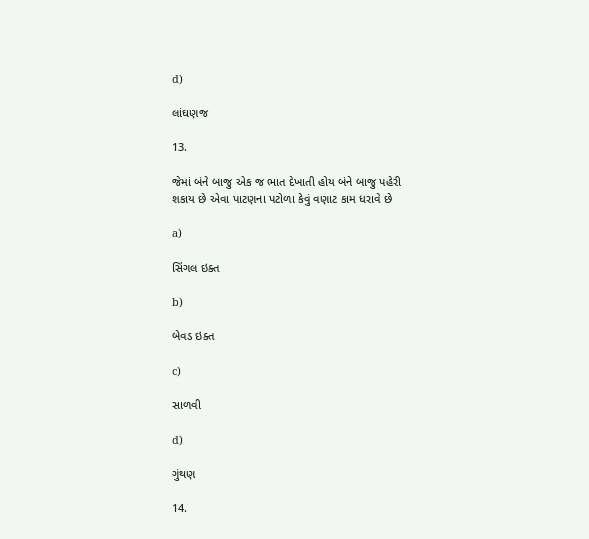d)

લાંઘણજ

13.

જેમાં બંને બાજુ એક જ ભાત દેખાતી હોય બંને બાજુ પહેરી શકાય છે એવા પાટણના પટોળા કેવું વણાટ કામ ધરાવે છે

a)

સિંગલ ઇક્ત

b)

બેવડ ઇક્ત

c)

સાળવી

d)

ગુંથણ

14.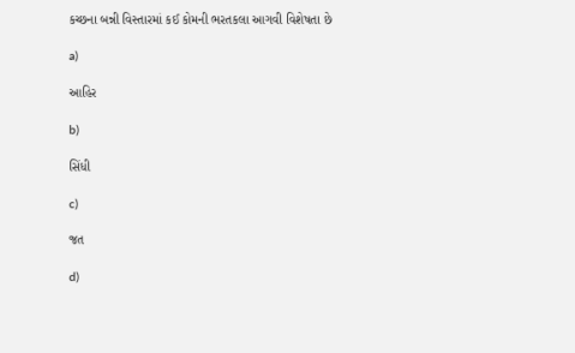કચ્છના બન્ની વિસ્તારમાં કઈ કોમની ભરતકલા આગવી વિશેષતા છે

a)

આહિર

b)

સિંધી

c)

જત

d)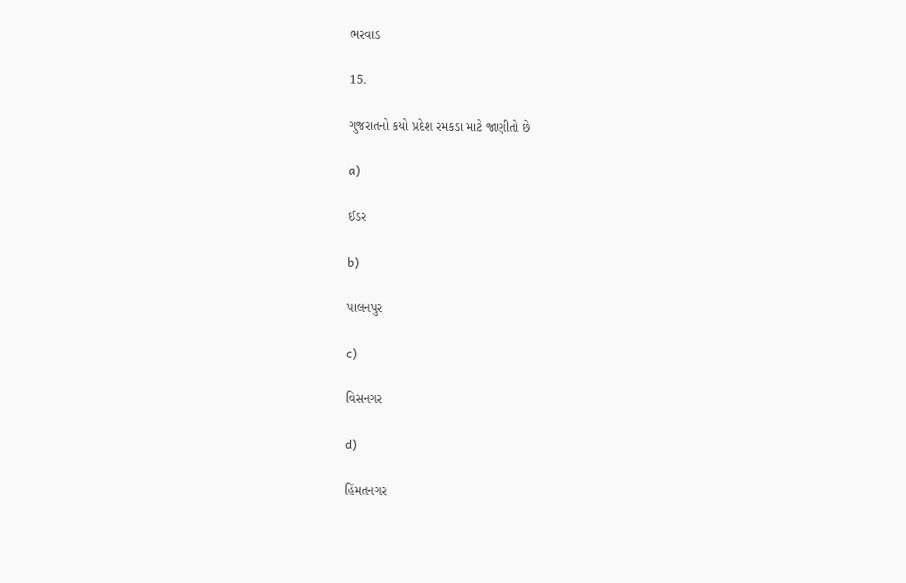ભરવાડ

15.

ગુજરાતનો કયો પ્રદેશ રમકડા માટે જાણીતો છે

a)

ઈડર

b)

પાલનપુર

c)

વિસનગર

d)

હિંમતનગર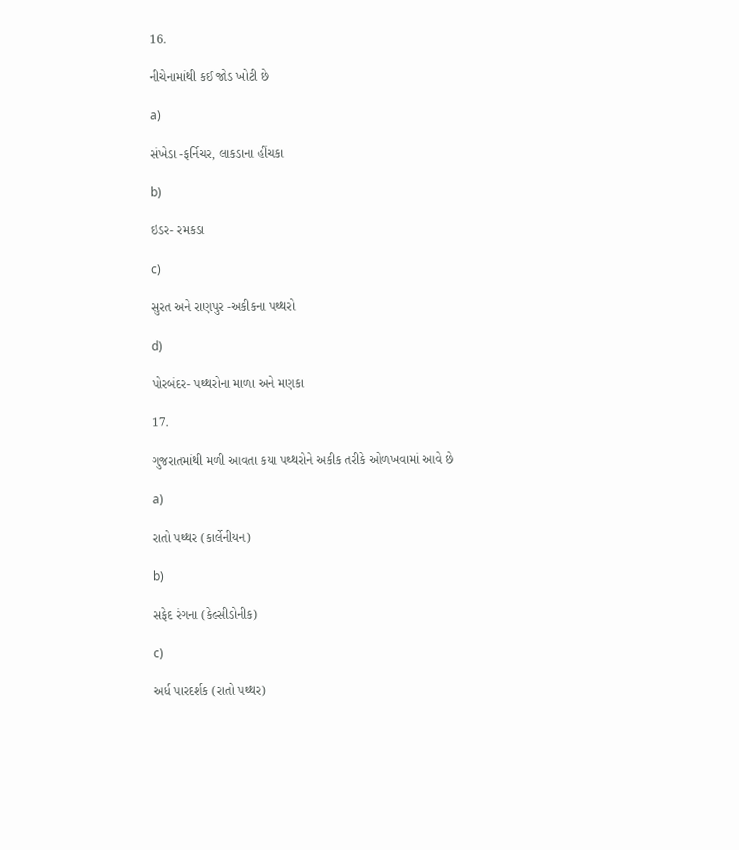16.

નીચેનામાંથી કઈ જોડ ખોટી છે

a)

સંખેડા -ફર્નિચર, લાકડાના હીંચકા

b)

ઇડર- રમકડા

c)

સુરત અને રાણપુર -અકીકના પથ્થરો

d)

પોરબંદર- પથ્થરોના માળા અને મણકા

17.

ગુજરાતમાંથી મળી આવતા કયા પથ્થરોને અકીક તરીકે ઓળખવામાં આવે છે

a)

રાતો પથ્થર (કાર્લેનીયન)

b)

સફેદ રંગના (કેલ્સીડોનીક)

c)

અર્ધ પારદર્શક (રાતો પથ્થર)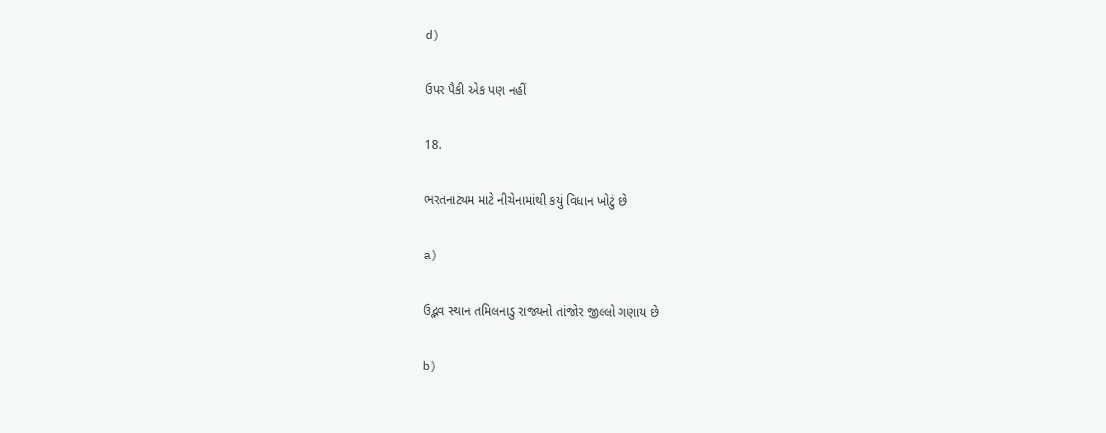d)

ઉપર પૈકી એક પણ નહીં

18.

ભરતનાટ્યમ માટે નીચેનામાંથી કયું વિધાન ખોટું છે

a)

ઉદ્ભવ સ્થાન તમિલનાડુ રાજ્યનો તાંજોર જીલ્લો ગણાય છે

b)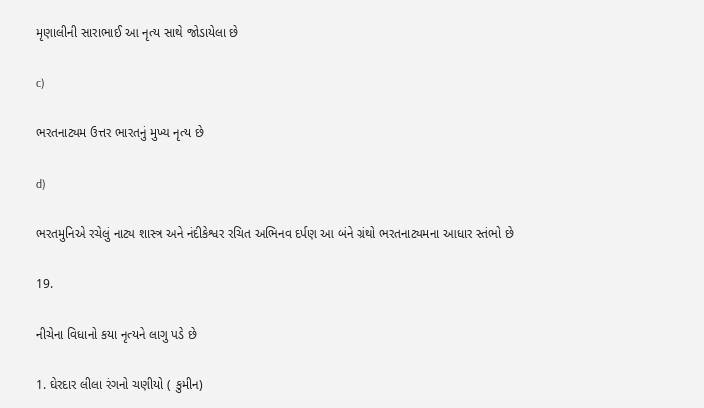મૃણાલીની સારાભાઈ આ નૃત્ય સાથે જોડાયેલા છે

c)

ભરતનાટ્યમ ઉત્તર ભારતનું મુખ્ય નૃત્ય છે

d)

ભરતમુનિએ રચેલું નાટ્ય શાસ્ત્ર અને નંદીકેશ્વર રચિત અભિનવ દર્પણ આ બંને ગ્રંથો ભરતનાટ્યમના આધાર સ્તંભો છે

19.

નીચેના વિધાનો કયા નૃત્યને લાગુ પડે છે

1. ઘેરદાર લીલા રંગનો ચણીયો ( કુમીન)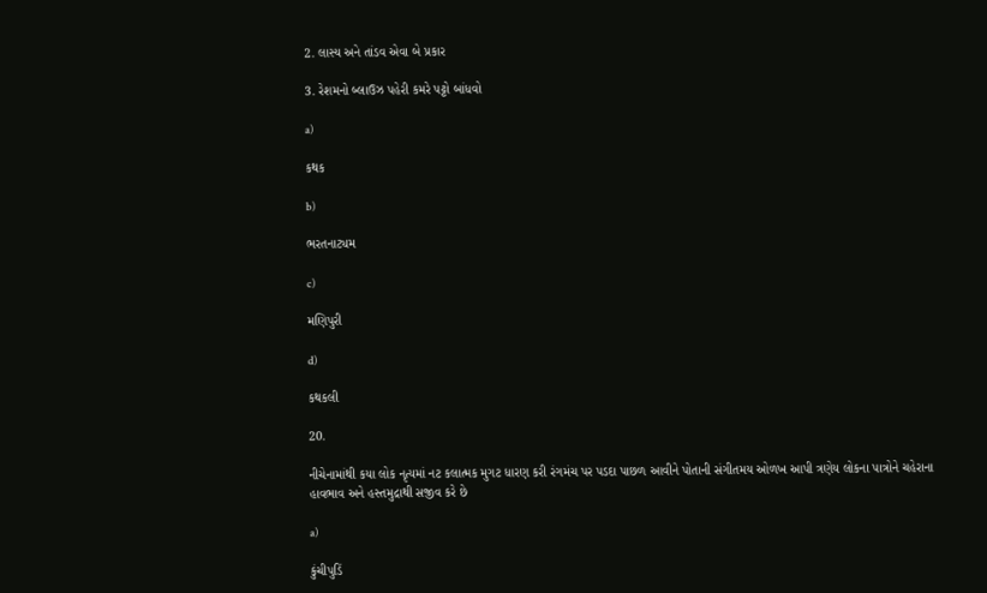2. લાસ્ય અને તાંડવ એવા બે પ્રકાર

3. રેશમનો બ્લાઉઝ પહેરી કમરે પટ્ટો બાંધવો

a)

કથક

b)

ભરતનાટ્યમ

c)

મણિપુરી

d)

કથકલી

20.

નીચેનામાંથી કયા લોક નૃત્યમાં નટ કલાત્મક મુગટ ધારણ કરી રંગમંચ પર પડદા પાછળ આવીને પોતાની સંગીતમય ઓળખ આપી ત્રણેય લોકના પાત્રોને ચહેરાના હાવભાવ અને હસ્તમુદ્રાથી સજીવ કરે છે

a)

કુંચીપુડિં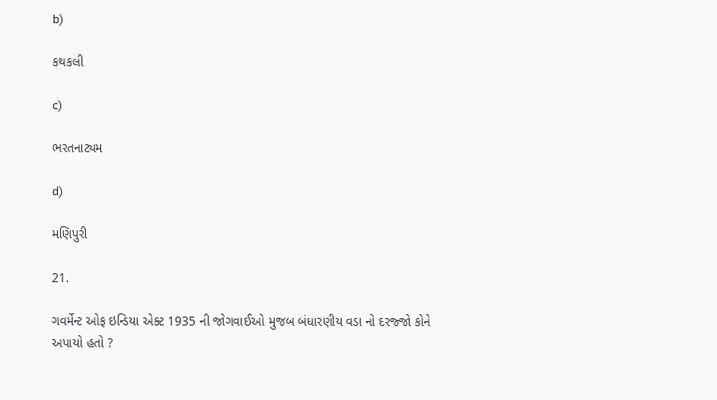b)

કથકલી

c)

ભરતનાટ્યમ

d)

મણિપુરી

21.

ગવર્મેન્ટ ઓફ ઇન્ડિયા એક્ટ 1935 ની જોગવાઈઓ મુજબ બંધારણીય વડા નો દરજ્જો કોને અપાયો હતો ?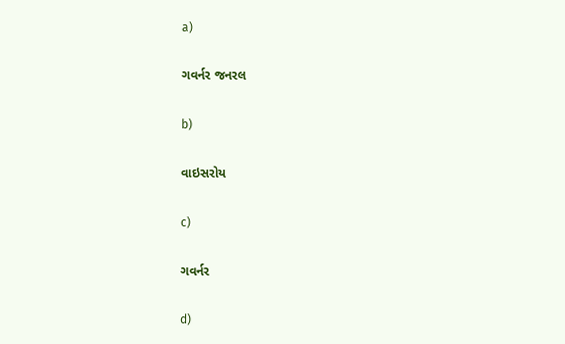a)

ગવર્નર જનરલ

b)

વાઇસરોય

c)

ગવર્નર

d)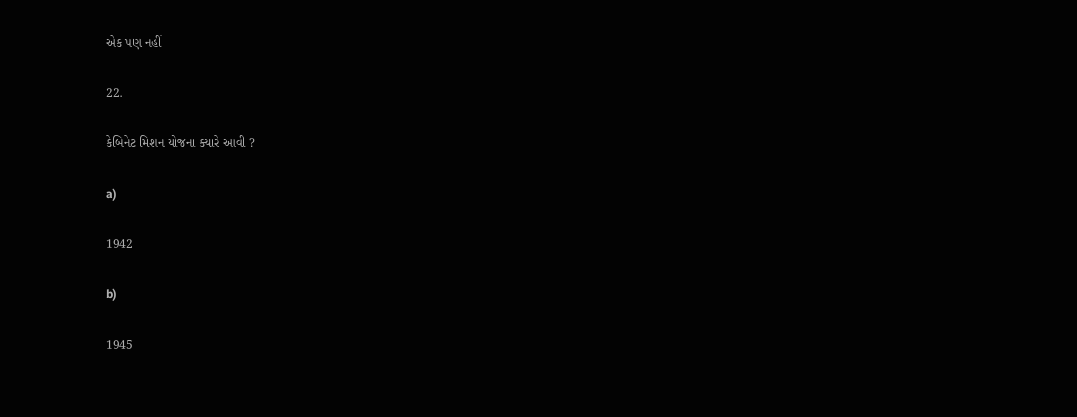એક પણ નહીં

22.

કેબિનેટ મિશન યોજના ક્યારે આવી ?

a)

1942

b)

1945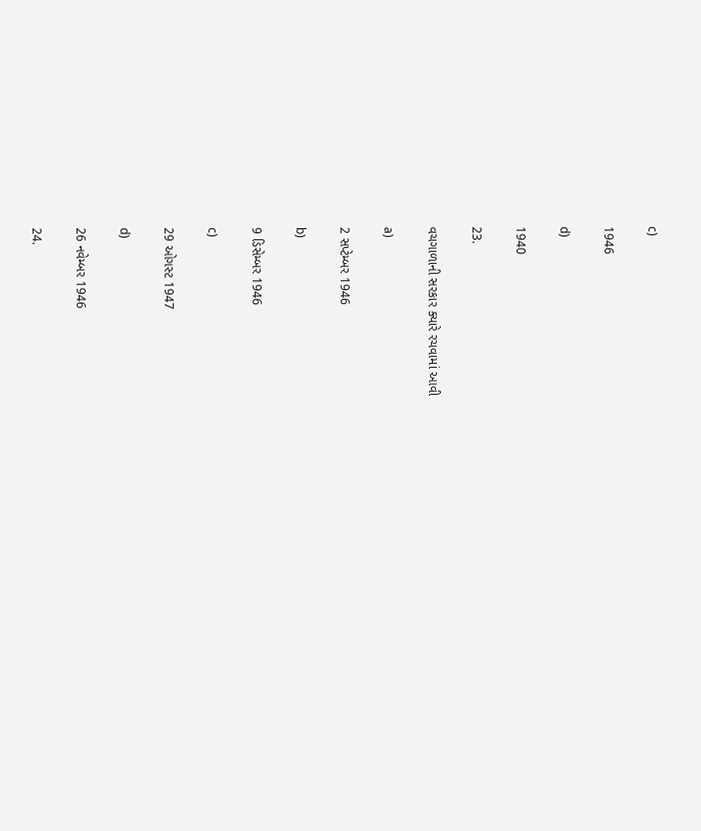c)

1946

d)

1940

23.

વચગાળાની સરકાર ક્યારે રચવામાં આવી

a)

2 સપ્ટેમ્બર 1946

b)

9 ડિસેમ્બર 1946

c)

29 ઓગસ્ટ 1947

d)

26 નવેમ્બર 1946

24.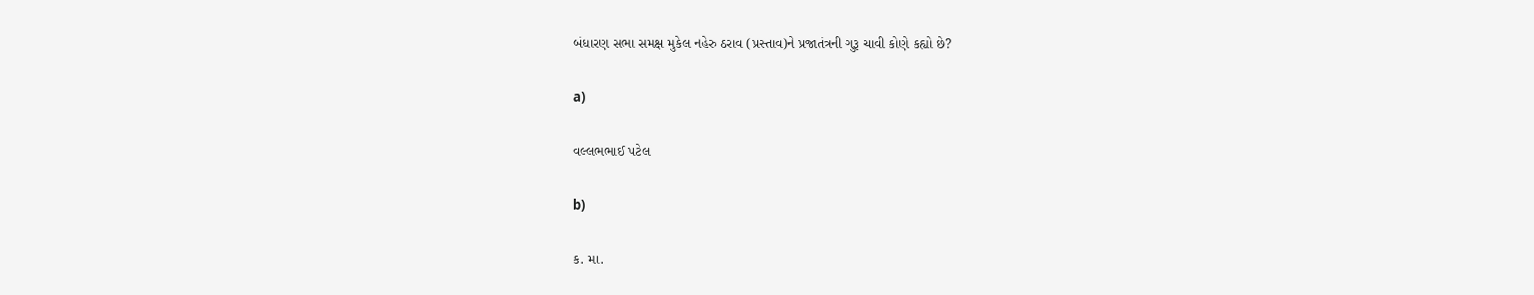બંધારણ સભા સમક્ષ મુકેલ નહેરુ ઠરાવ (પ્રસ્તાવ)ને પ્રજાતંત્રની ગુરૂ ચાવી કોણે કહ્યો છે?

a)

વલ્લભભાઈ પટેલ

b)

ક. મા.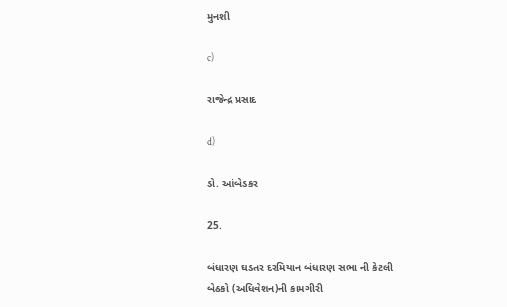મુનશી

c)

રાજેન્દ્ર પ્રસાદ

d)

ડો. આંબેડકર

25.

બંધારણ ઘડતર દરમિયાન બંધારણ સભા ની કેટલી બેઠકો (અધિવેશન)ની કામગીરી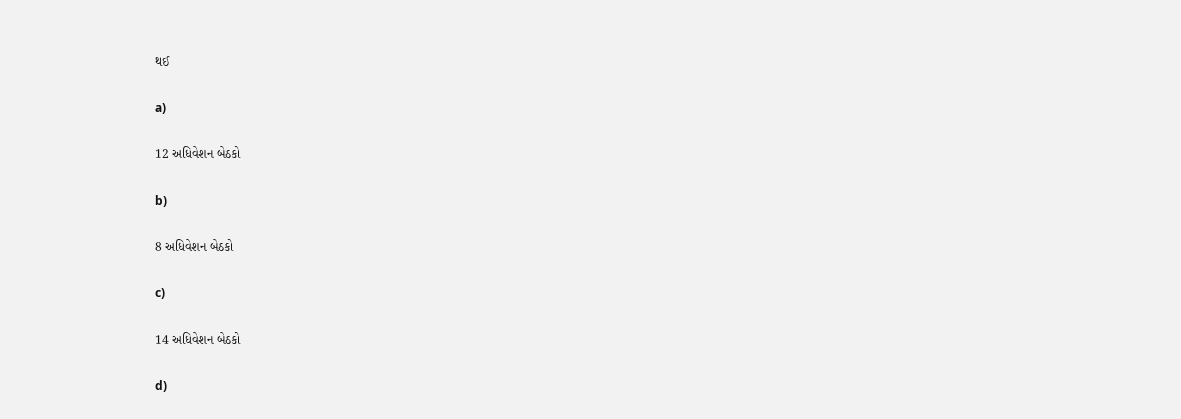થઈ

a)

12 અધિવેશન બેઠકો

b)

8 અધિવેશન બેઠકો

c)

14 અધિવેશન બેઠકો

d)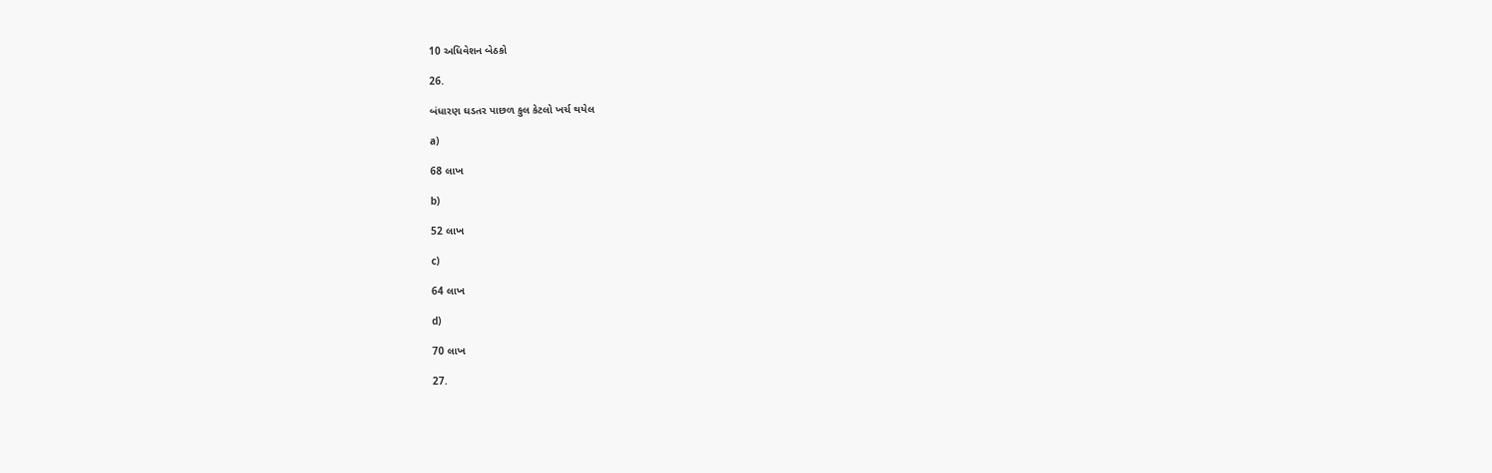10 અધિવેશન બેઠકો

26.

બંધારણ ઘડતર પાછળ કુલ કેટલો ખર્ચ થયેલ

a)

68 લાખ

b)

52 લાખ

c)

64 લાખ

d)

70 લાખ

27.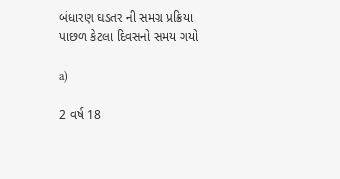બંધારણ ઘડતર ની સમગ્ર પ્રક્રિયા પાછળ કેટલા દિવસનો સમય ગયો

a)

2 વર્ષ 18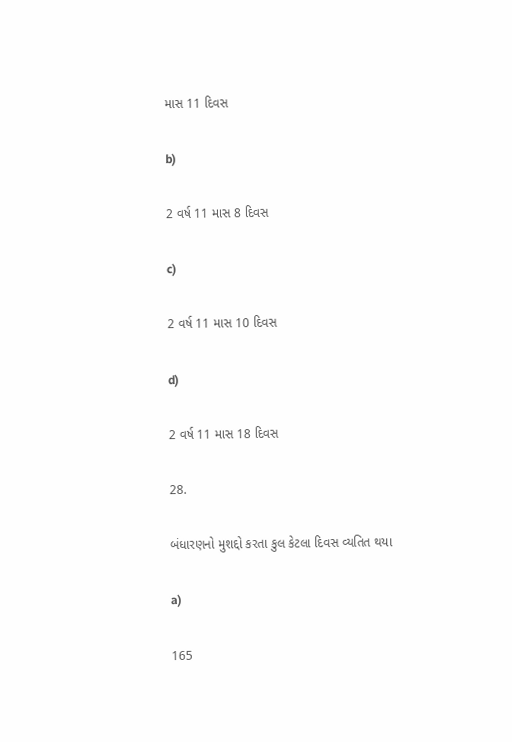માસ 11 દિવસ

b)

2 વર્ષ 11 માસ 8 દિવસ

c)

2 વર્ષ 11 માસ 10 દિવસ

d)

2 વર્ષ 11 માસ 18 દિવસ

28.

બંધારણનો મુશદ્દો કરતા કુલ કેટલા દિવસ વ્યતિત થયા

a)

165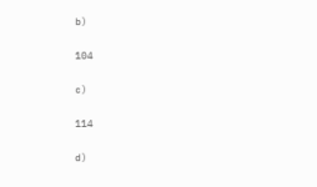b)

104

c)

114

d)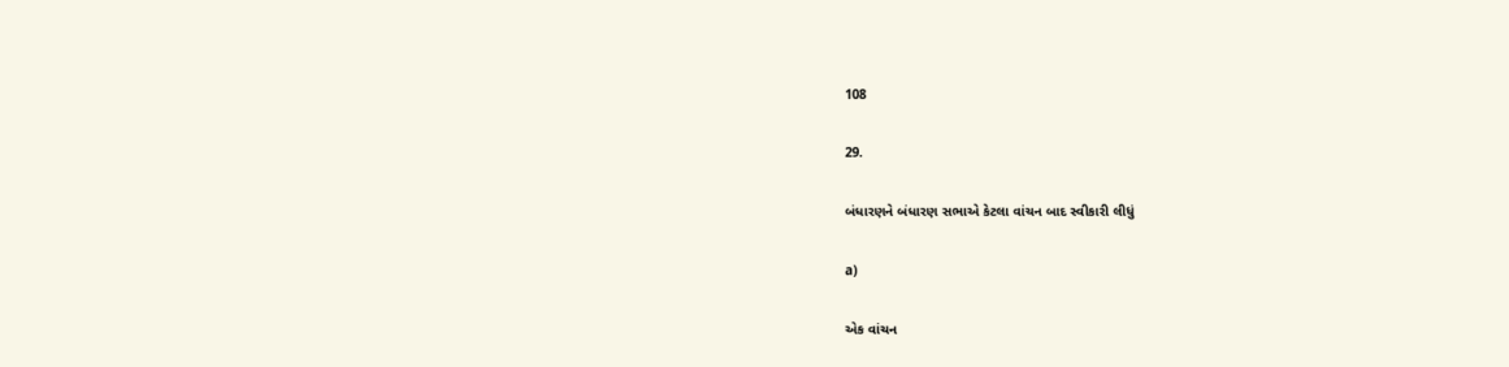108

29.

બંધારણને બંધારણ સભાએ કેટલા વાંચન બાદ સ્વીકારી લીધું

a)

એક વાંચન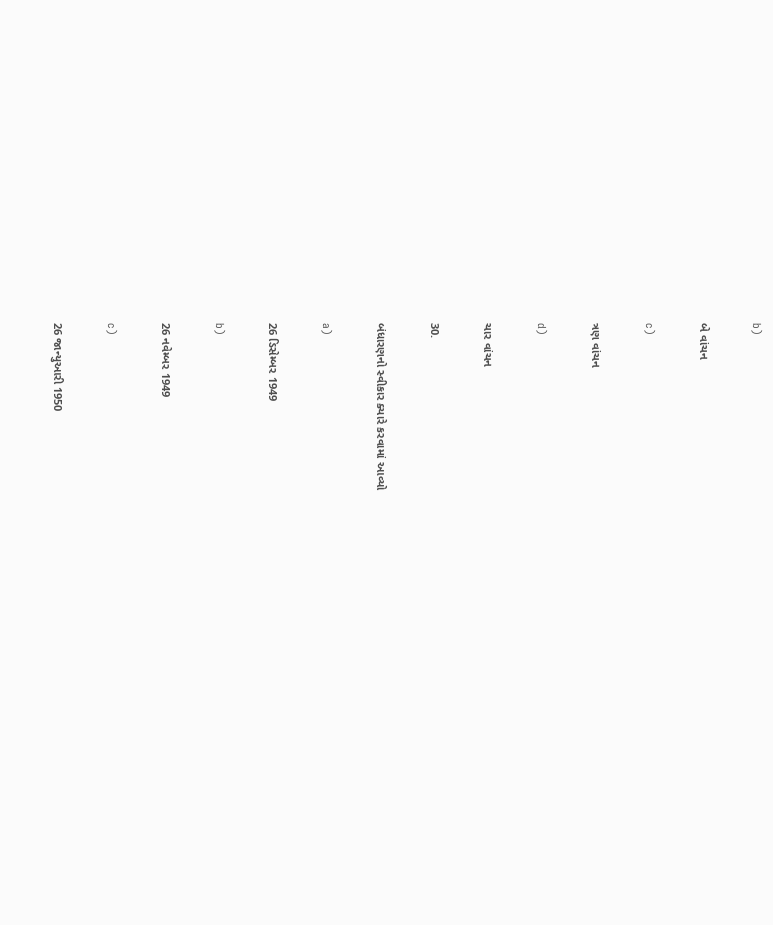b)

બે વાંચન

c)

ત્રણ વાંચન

d)

ચાર વાંચન

30.

બંધારણનો સ્વીકાર ક્યારે કરવામાં આવ્યો

a)

26 ડિસેમ્બર 1949

b)

26 નવેમ્બર 1949

c)

26 જાન્યુઆરી 1950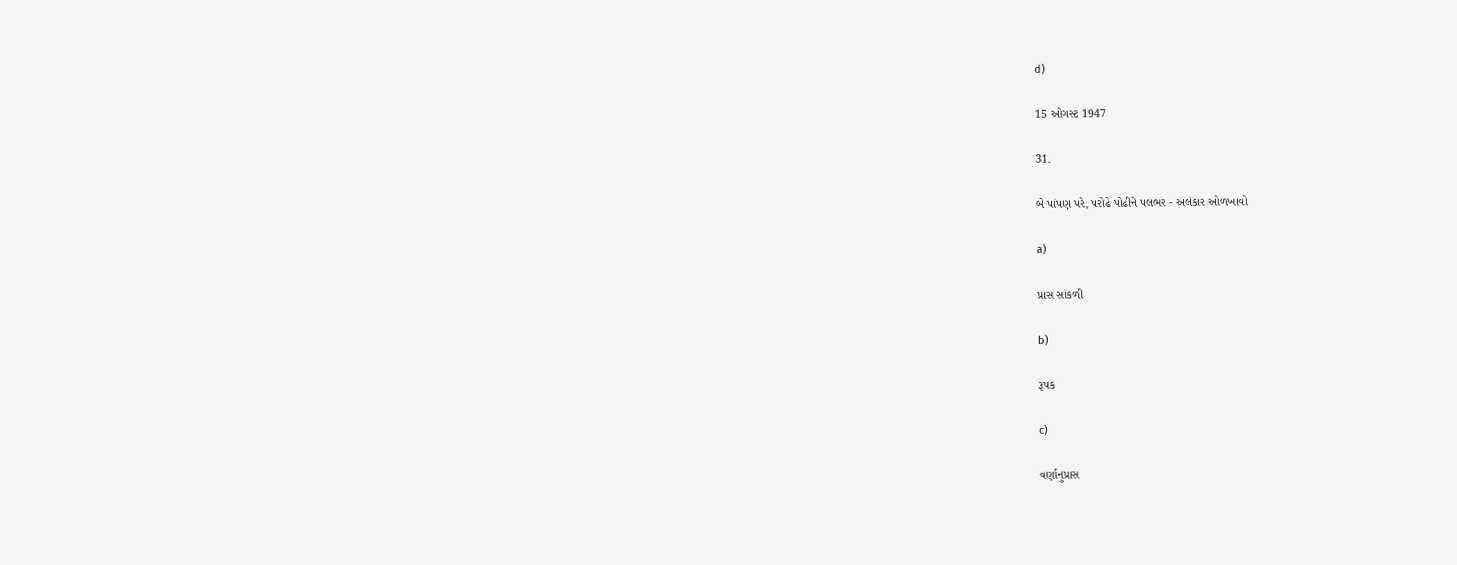d)

15 ઓગસ્ટ 1947

31.

બે પાંપણ પરે, પરોઢે પોઢીને પલભર - અલંકાર ઓળખાવો

a)

પ્રાસ સાંકળી

b)

રૂપક

c)

વર્ણાનુપ્રાસ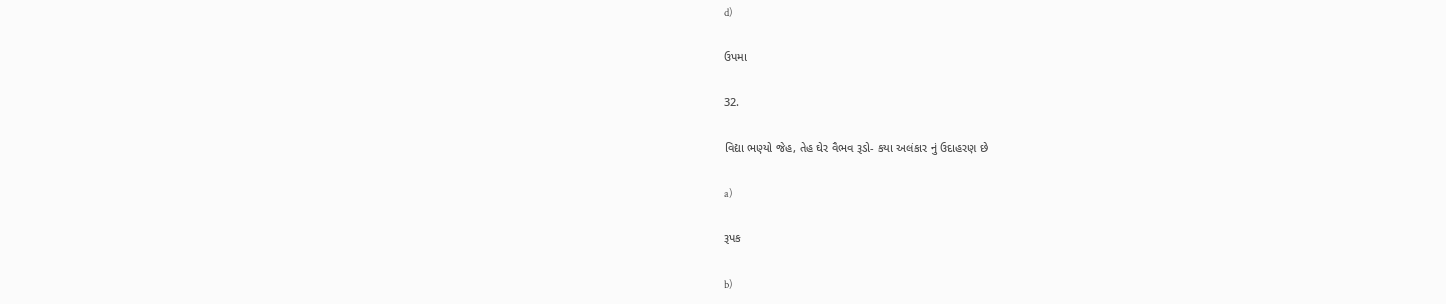d)

ઉપમા

32.

વિદ્યા ભણ્યો જેહ, તેહ ઘેર વૈભવ રૂડો- કયા અલંકાર નું ઉદાહરણ છે

a)

રૂપક

b)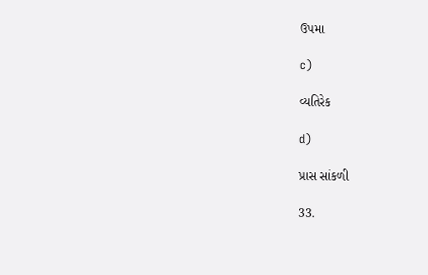ઉપમા

c)

વ્યતિરેક

d)

પ્રાસ સાંકળી

33.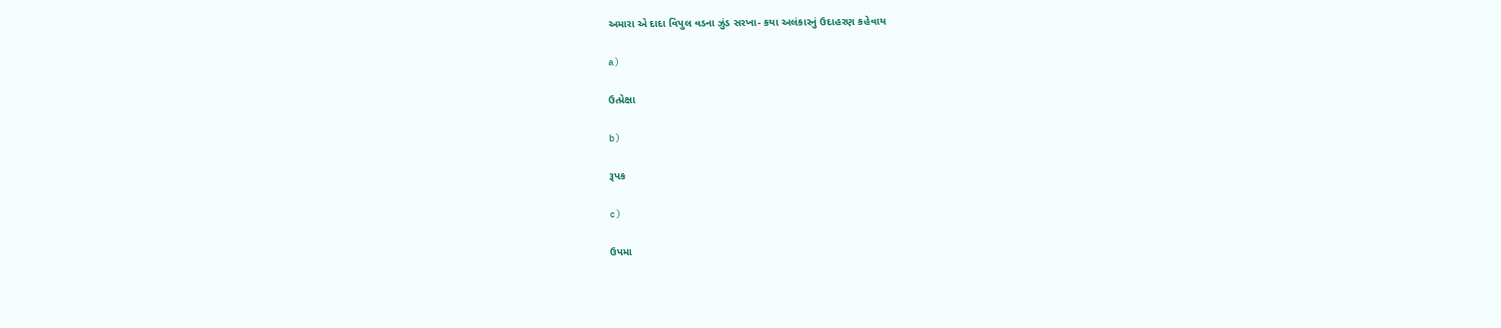અમારા એ દાદા વિપુલ વડના ઝુંડ સરખા- કયા અલંકારનું ઉદાહરણ કહેવાય

a)

ઉત્પ્રેક્ષા

b)

રૂપક

c)

ઉપમા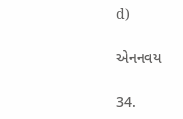d)

એનનવય

34.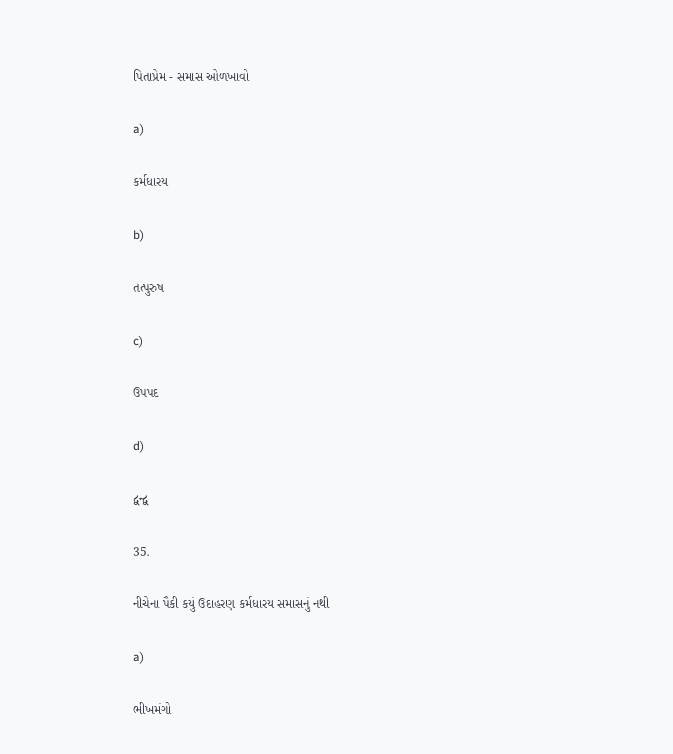પિતાપ્રેમ - સમાસ ઓળખાવો

a)

કર્મધારય

b)

તત્પુરુષ

c)

ઉપપદ

d)

દ્વન્દ્વ

35.

નીચેના પૈકી કયું ઉદાહરણ કર્મધારય સમાસનું નથી

a)

ભીખમંગો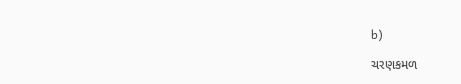b)

ચરણકમળ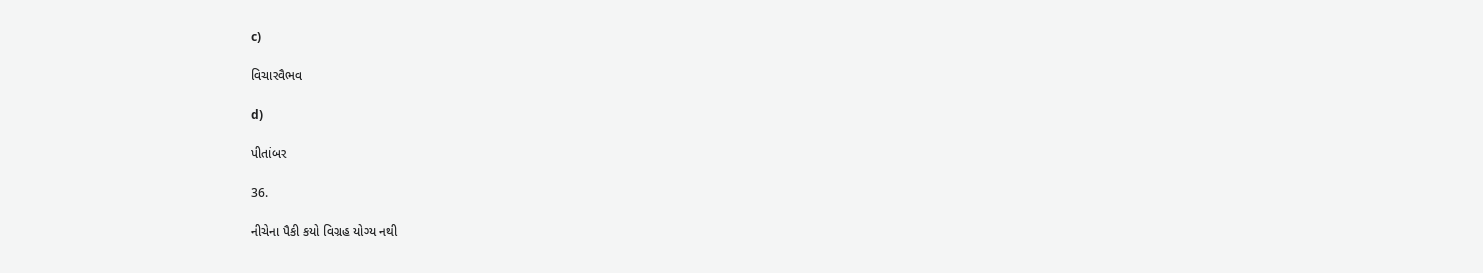c)

વિચારવૈભવ

d)

પીતાંબર

36.

નીચેના પૈકી કયો વિગ્રહ યોગ્ય નથી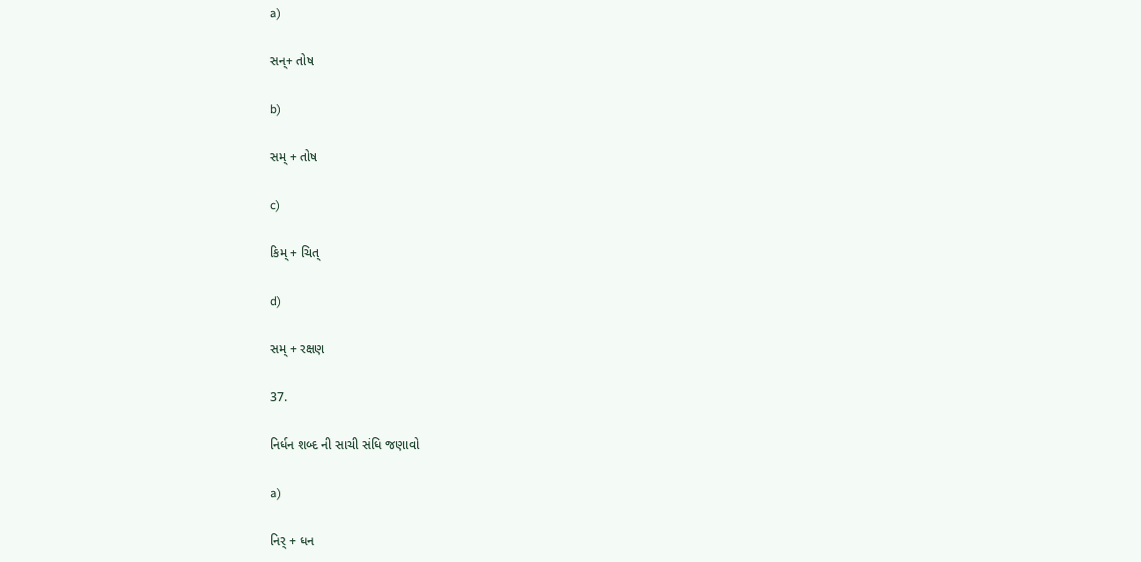a)

સન્+ તોષ

b)

સમ્ + તોષ

c)

કિમ્ + ચિત્

d)

સમ્ + રક્ષણ

37.

નિર્ધન શબ્દ ની સાચી સંધિ જણાવો

a)

નિર્ + ધન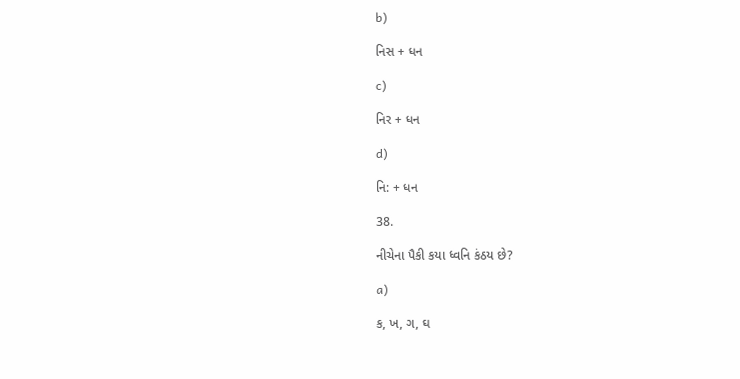b)

નિસ + ધન

c)

નિર + ધન

d)

નિ: + ધન

38.

નીચેના પૈકી કયા ધ્વનિ કંઠય છે?

a)

ક, ખ, ગ, ઘ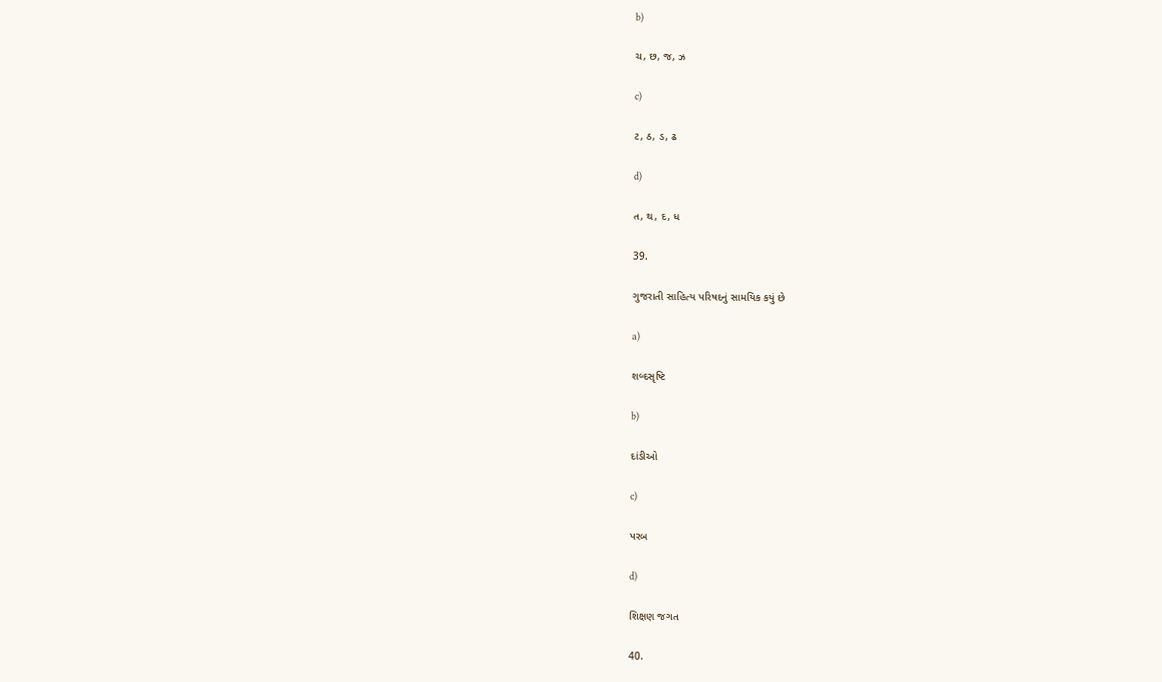b)

ચ, છ, જ, ઝ

c)

ટ, ઠ, ડ, ઢ

d)

ત, થ, દ, ધ

39.

ગુજરાતી સાહિત્ય પરિષદનું સામયિક કયું છે

a)

શબ્દસૃષ્ટિ

b)

દાંડીઓ

c)

પરબ

d)

શિક્ષણ જગત

40.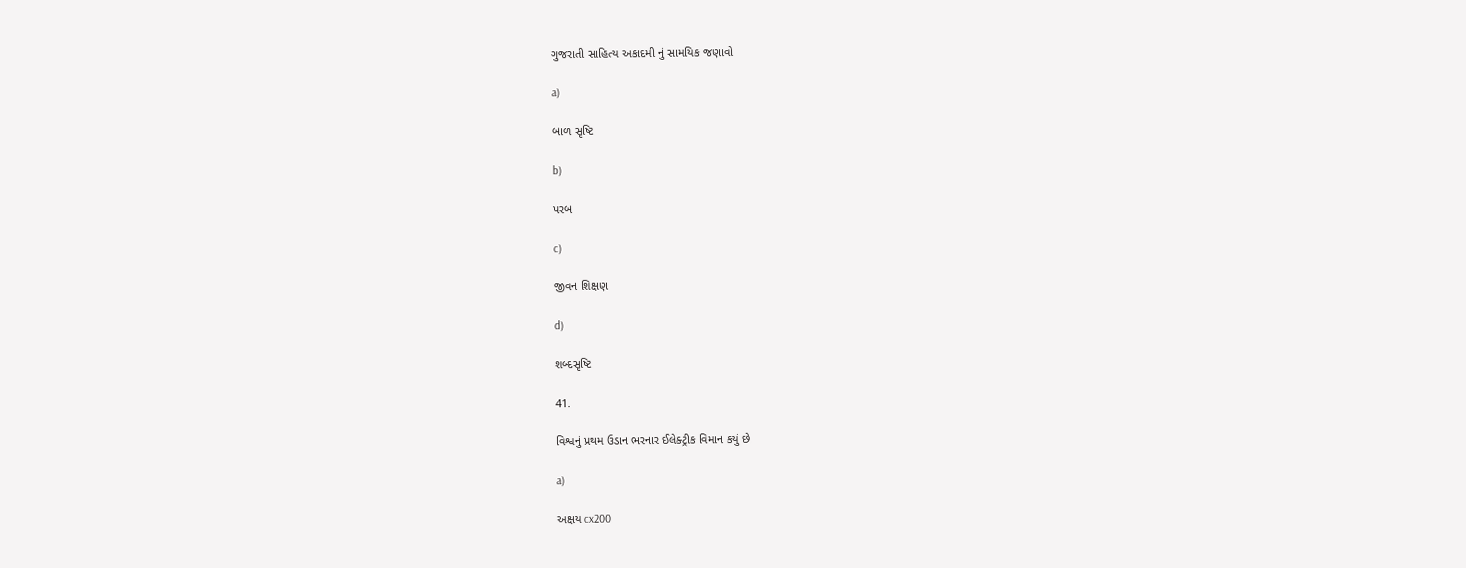ગુજરાતી સાહિત્ય અકાદમી નું સામયિક જણાવો

a)

બાળ સૃષ્ટિ

b)

પરબ

c)

જીવન શિક્ષણ

d)

શબ્દસૃષ્ટિ

41.

વિશ્વનું પ્રથમ ઉડાન ભરનાર ઈલેક્ટ્રીક વિમાન કયું છે

a)

અક્ષય cx200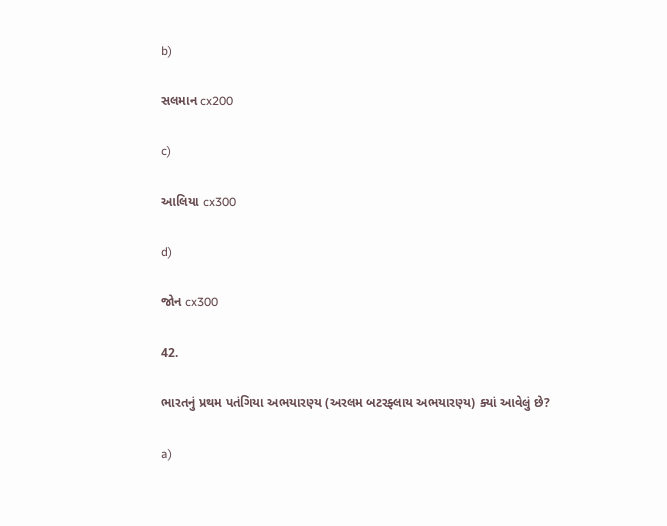b)

સલમાન cx200

c)

આલિયા cx300

d)

જોન cx300

42.

ભારતનું પ્રથમ પતંગિયા અભયારણ્ય (અરલમ બટરફ્લાય અભયારણ્ય) ક્યાં આવેલું છે?

a)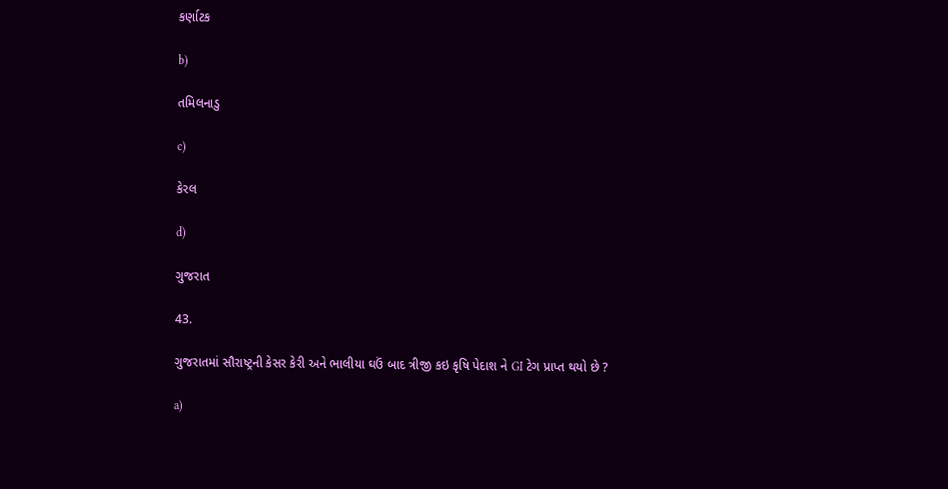કર્ણાટક

b)

તમિલનાડુ

c)

કેરલ

d)

ગુજરાત

43.

ગુજરાતમાં સૌરાષ્ટ્રની કેસર કેરી અને ભાલીયા ઘઉં બાદ ત્રીજી કઇ કૃષિ પેદાશ ને GI ટેગ પ્રાપ્ત થયો છે ?

a)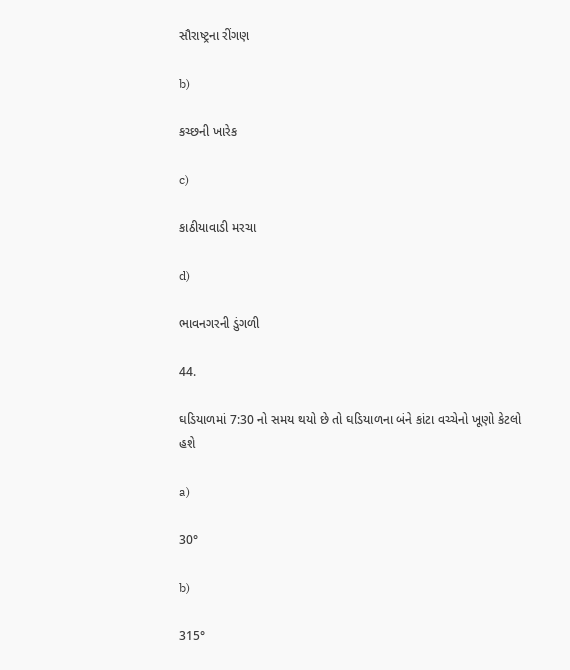સૌરાષ્ટ્રના રીંગણ

b)

કચ્છની ખારેક

c)

કાઠીયાવાડી મરચા

d)

ભાવનગરની ડુંગળી

44.

ઘડિયાળમાં 7:30 નો સમય થયો છે તો ઘડિયાળના બંને કાંટા વચ્ચેનો ખૂણો કેટલો હશે

a)

30°

b)

315°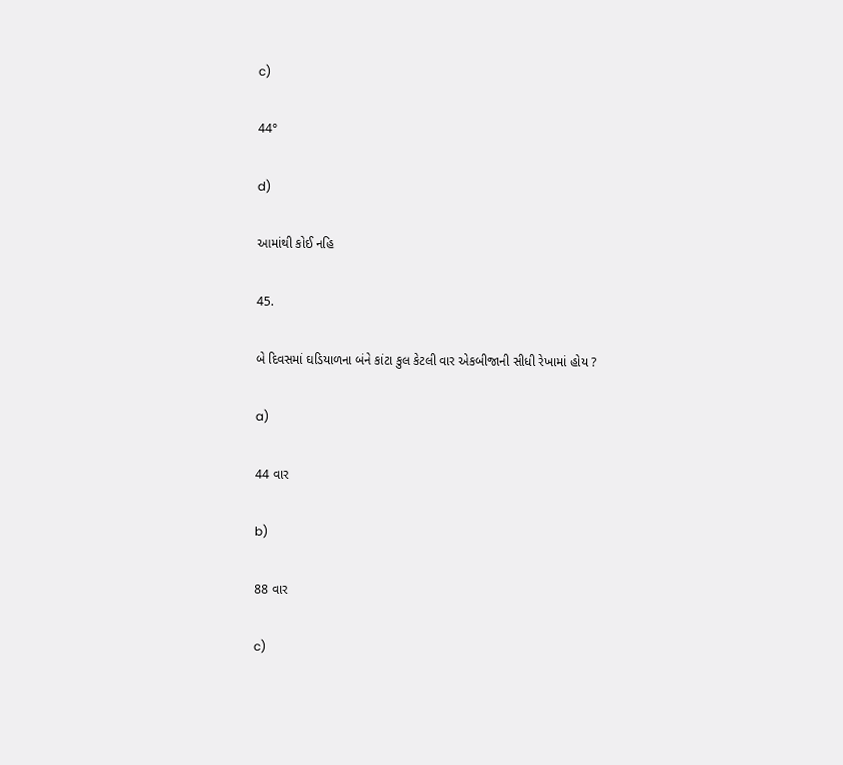c)

44°

d)

આમાંથી કોઈ નહિ

45.

બે દિવસમાં ઘડિયાળના બંને કાંટા કુલ કેટલી વાર એકબીજાની સીધી રેખામાં હોય ?

a)

44 વાર

b)

88 વાર

c)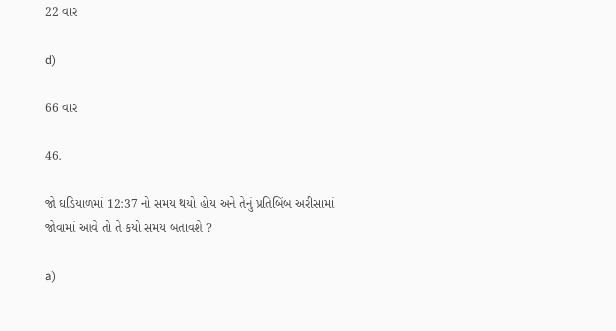22 વાર

d)

66 વાર

46.

જો ઘડિયાળમાં 12:37 નો સમય થયો હોય અને તેનું પ્રતિબિંબ અરીસામાં જોવામાં આવે તો તે કયો સમય બતાવશે ?

a)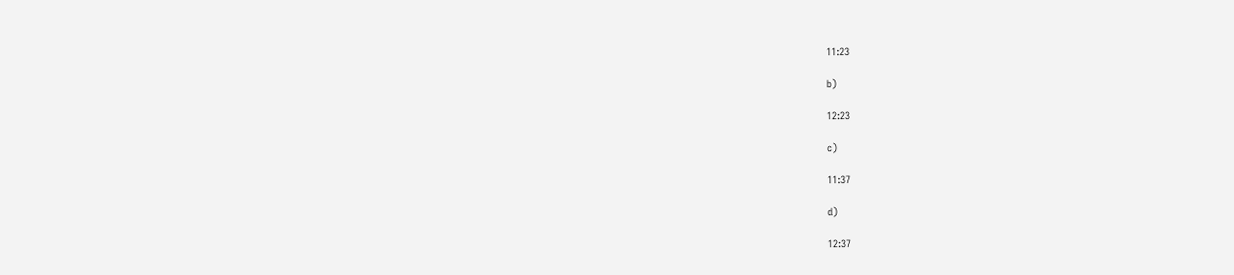11:23

b)

12:23

c)

11:37

d)

12:37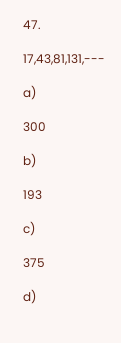47.

17,43,81,131,---

a)

300

b)

193

c)

375

d)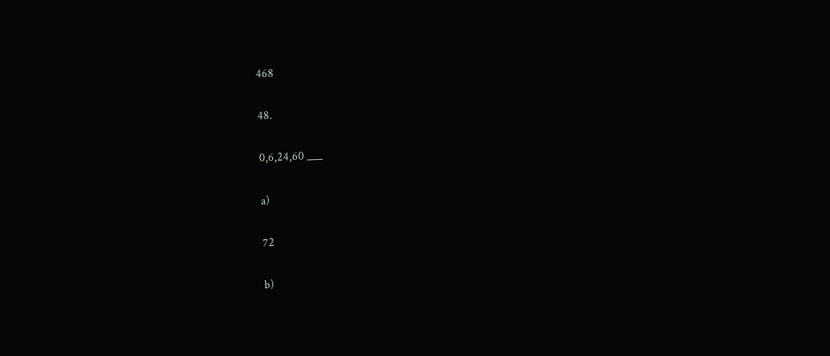468

48.

0,6,24,60 ___

a)

72

b)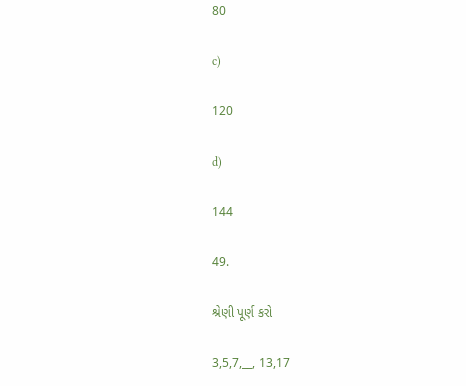80

c)

120

d)

144

49.

શ્રેણી પૂર્ણ કરો

3,5,7,__, 13,17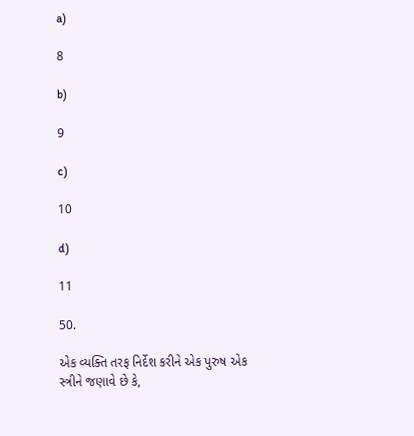a)

8

b)

9

c)

10

d)

11

50.

એક વ્યક્તિ તરફ નિર્દેશ કરીને એક પુરુષ એક સ્ત્રીને જણાવે છે કે,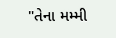"તેના મમ્મી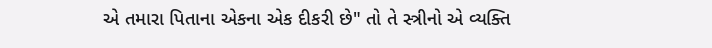એ તમારા પિતાના એકના એક દીકરી છે" તો તે સ્ત્રીનો એ વ્યક્તિ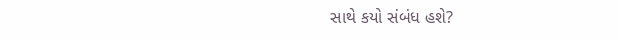સાથે કયો સંબંધ હશે?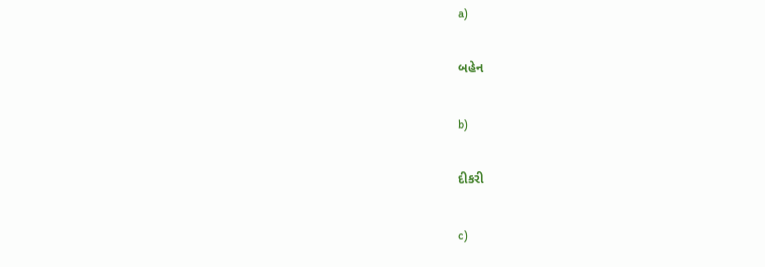a)

બહેન

b)

દીકરી

c)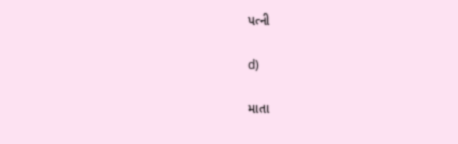પત્ની

d)

માતા